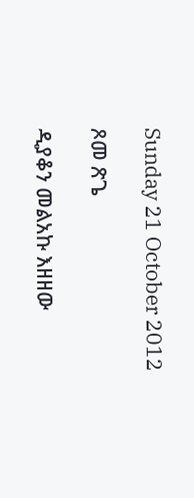Sunday 21 October 2012

ጾመ ጽጌ

ዲያቆን መልአኩ እዘዘው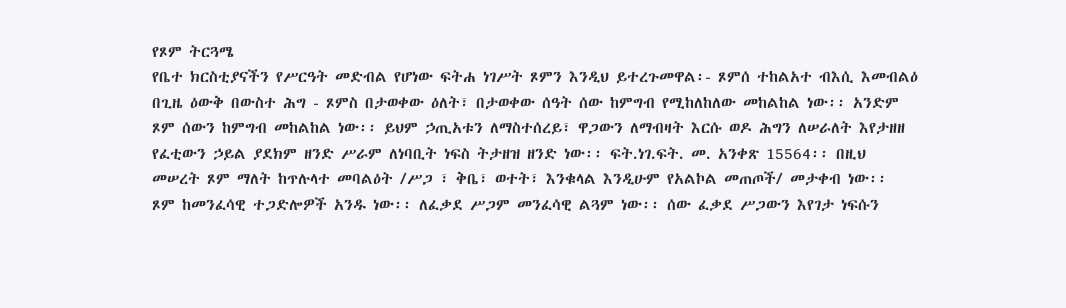የጾም ትርጓሜ
የቤተ ክርስቲያናችን የሥርዓት መድብል የሆነው ፍትሐ ነገሥት ጾምን እንዲህ ይተረጉመዋል፡- ጾምሰ ተከልአተ ብእሲ እመብልዕ በጊዜ ዕውቅ በውስተ ሕግ - ጾምስ በታወቀው ዕለት፣ በታወቀው ሰዓት ሰው ከምግብ የሚከለከለው መከልከል ነው፡፡ አንድም ጾም ሰውን ከምግብ መከልከል ነው፡፡ ይህም ኃጢአቱን ለማስተሰረይ፣ ዋጋውን ለማብዛት እርሱ ወዶ ሕግን ለሠራለት እየታዘዘ የፈቲውን ኃይል ያደክም ዘንድ ሥራም ለነባቢት ነፍስ ትታዘዝ ዘንድ ነው፡፡ ፍት.ነገ.ፍት. መ. አንቀጽ 15564፡፡ በዚህ መሠረት ጾም ማለት ከጥሉላተ መባልዕት /ሥጋ ፣ ቅቤ፣ ወተት፣ እንቁላል እንዲሁም የአልኮል መጠጦች/ መታቀብ ነው፡፡
ጾም ከመንፈሳዊ ተጋድሎዎች አንዱ ነው፡፡ ለፈቃደ ሥጋም መንፈሳዊ ልጓም ነው፡፡ ሰው ፈቃደ ሥጋውን እየገታ ነፍሱን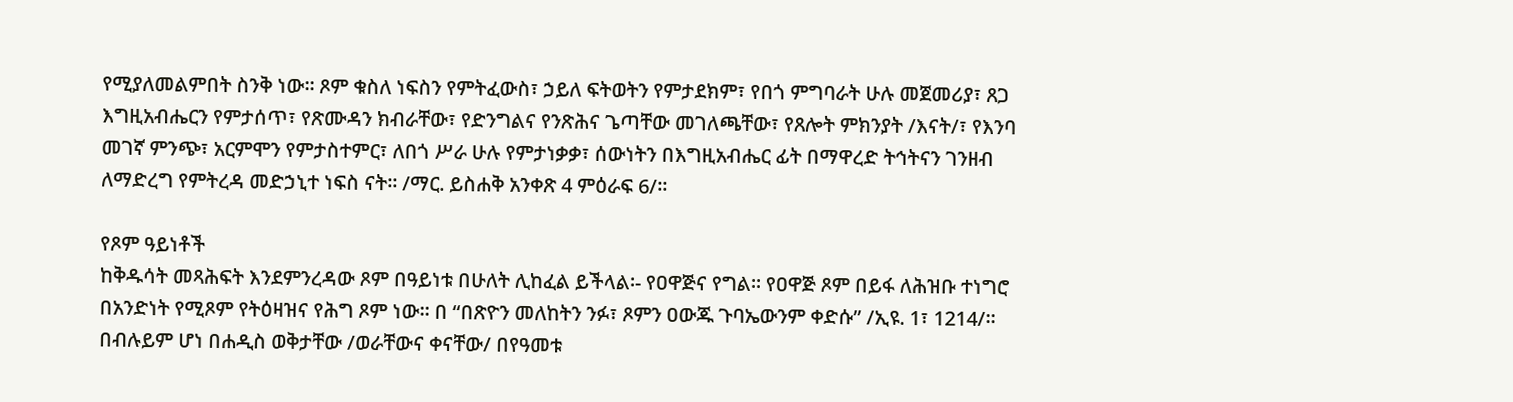የሚያለመልምበት ስንቅ ነው፡፡ ጾም ቁስለ ነፍስን የምትፈውስ፣ ኃይለ ፍትወትን የምታደክም፣ የበጎ ምግባራት ሁሉ መጀመሪያ፣ ጸጋ እግዚአብሔርን የምታሰጥ፣ የጽሙዳን ክብራቸው፣ የድንግልና የንጽሕና ጌጣቸው መገለጫቸው፣ የጸሎት ምክንያት /እናት/፣ የእንባ መገኛ ምንጭ፣ አርምሞን የምታስተምር፣ ለበጎ ሥራ ሁሉ የምታነቃቃ፣ ሰውነትን በእግዚአብሔር ፊት በማዋረድ ትኅትናን ገንዘብ ለማድረግ የምትረዳ መድኃኒተ ነፍስ ናት፡፡ /ማር. ይስሐቅ አንቀጽ 4 ምዕራፍ 6/፡፡

የጾም ዓይነቶች
ከቅዱሳት መጻሕፍት እንደምንረዳው ጾም በዓይነቱ በሁለት ሊከፈል ይችላል፡- የዐዋጅና የግል፡፡ የዐዋጅ ጾም በይፋ ለሕዝቡ ተነግሮ በአንድነት የሚጾም የትዕዛዝና የሕግ ጾም ነው፡፡ በ “በጽዮን መለከትን ንፉ፣ ጾምን ዐውጁ ጉባኤውንም ቀድሱ” /ኢዩ. 1፣ 1214/፡፡ በብሉይም ሆነ በሐዲስ ወቅታቸው /ወራቸውና ቀናቸው/ በየዓመቱ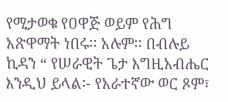የሚታወቁ የዐዋጅ ወይም የሕግ አጽዋማት ነበሩ፡፡ አሉም፡፡ በብሉይ ኪዳን “ የሠራዊት ጌታ እግዚአብሔር እንዲህ ይላል፡- የአራተኛው ወር ጾም፣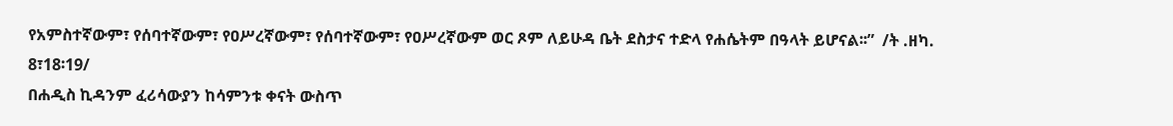የአምስተኛውም፣ የሰባተኛውም፣ የዐሥረኛውም፣ የሰባተኛውም፣ የዐሥረኛውም ወር ጾም ለይሁዳ ቤት ደስታና ተድላ የሐሴትም በዓላት ይሆናል፡፡”  /ት .ዘካ. 8፣18፡19/
በሐዲስ ኪዳንም ፈሪሳውያን ከሳምንቱ ቀናት ውስጥ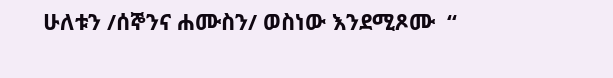ሁለቱን /ሰኞንና ሐሙስን/ ወስነው እንደሚጾሙ  “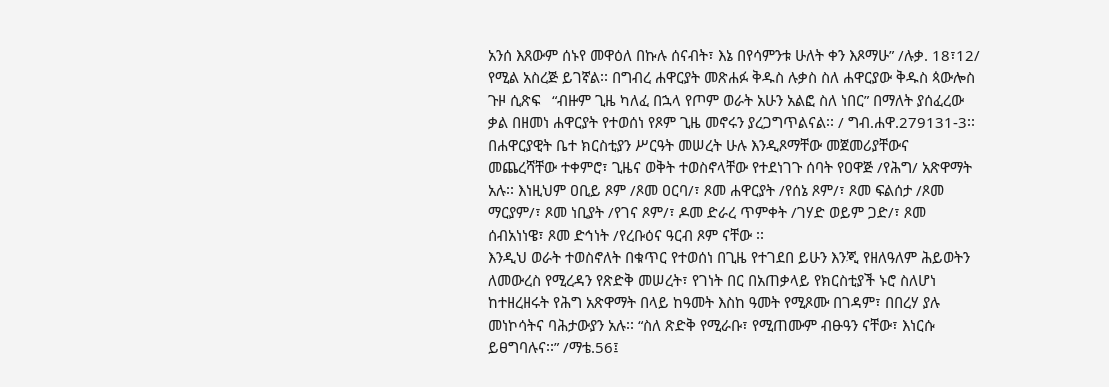አንሰ እጸውም ሰኑየ መዋዕለ በኩሉ ሰናብት፣ እኔ በየሳምንቱ ሁለት ቀን እጾማሁ” /ሉቃ. 18፣12/ የሚል አስረጅ ይገኛል፡፡ በግብረ ሐዋርያት መጽሐፉ ቅዱስ ሉቃስ ስለ ሐዋርያው ቅዱስ ጳውሎስ ጉዞ ሲጽፍ   “ብዙም ጊዜ ካለፈ በኋላ የጦም ወራት አሁን አልፎ ስለ ነበር” በማለት ያሰፈረው ቃል በዘመነ ሐዋርያት የተወሰነ የጾም ጊዜ መኖሩን ያረጋግጥልናል፡፡ / ግብ.ሐዋ.279131-3፡፡
በሐዋርያዊት ቤተ ክርስቲያን ሥርዓት መሠረት ሁሉ እንዲጾማቸው መጀመሪያቸውና መጨረሻቸው ተቀምሮ፣ ጊዜና ወቅት ተወስኖላቸው የተደነገጉ ሰባት የዐዋጅ /የሕግ/ አጽዋማት አሉ፡፡ እነዚህም ዐቢይ ጾም /ጾመ ዐርባ/፣ ጾመ ሐዋርያት /የሰኔ ጾም/፣ ጾመ ፍልሰታ /ጾመ ማርያም/፣ ጾመ ነቢያት /የገና ጾም/፣ ዶመ ድራረ ጥምቀት /ገሃድ ወይም ጋድ/፣ ጾመ ሰብአነነዌ፣ ጾመ ድኅነት /የረቡዕና ዓርብ ጾም ናቸው ፡፡
እንዲህ ወራት ተወስኖለት በቁጥር የተወሰነ በጊዜ የተገደበ ይሁን እንጂ የዘለዓለም ሕይወትን ለመውረስ የሚረዳን የጽድቅ መሠረት፣ የገነት በር በአጠቃላይ የክርስቲያች ኑሮ ስለሆነ ከተዘረዘሩት የሕግ አጽዋማት በላይ ከዓመት እስከ ዓመት የሚጾሙ በገዳም፣ በበረሃ ያሉ መነኮሳትና ባሕታውያን አሉ፡፡ “ስለ ጽድቅ የሚራቡ፣ የሚጠሙም ብፁዓን ናቸው፣ እነርሱ ይፀግባሉና፡፡” /ማቴ.56፤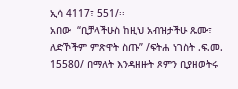ኢሳ 4117፣ 551/፡፡
አበው  “ቢቻላችሁስ ከዚህ አብዝታችሁ ጹሙ፣ ለድኾችም ምጽዋት ስጡ” /ፍትሐ ነገስት .ፍ.መ. 15580/ በማለት እንዳዘዙት ጾምን ቢያዘወትሩ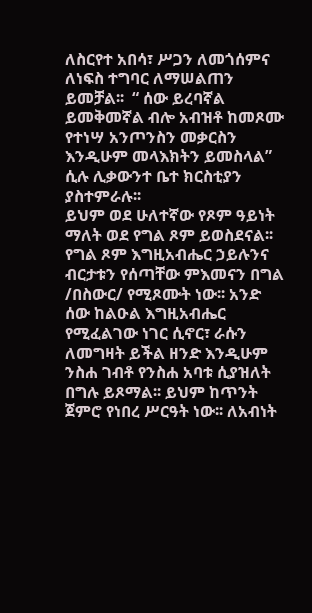ለስርየተ አበሳ፣ ሥጋን ለመጎሰምና ለነፍስ ተግባር ለማሠልጠን ይመቻል፡፡  “ ሰው ይረባኛል ይመቅመኛል ብሎ አብዝቶ ከመጾሙ የተነሣ አንጦንስን መቃርስን እንዲሁም መላእክትን ይመስላል” ሲሉ ሊቃውንተ ቤተ ክርስቲያን ያስተምራሉ፡፡
ይህም ወደ ሁለተኛው የጾም ዓይነት ማለት ወደ የግል ጾም ይወስደናል፡፡ የግል ጾም እግዚአብሔር ኃይሉንና ብርታቱን የሰጣቸው ምእመናን በግል /በስውር/ የሚጾሙት ነው፡፡ አንድ ሰው ከልዑል እግዚአብሔር የሚፈልገው ነገር ሲኖር፣ ራሱን ለመግዛት ይችል ዘንድ እንዲሁም ንስሐ ገብቶ የንስሐ አባቱ ሲያዝለት በግሉ ይጾማል፡፡ ይህም ከጥንት ጀምሮ የነበረ ሥርዓት ነው፡፡ ለአብነት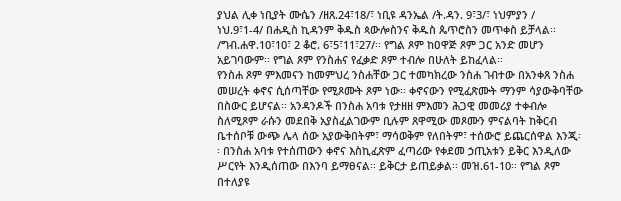ያህል ሊቀ ነቢያት ሙሴን /ዘጸ.24፣18/፣ ነቢዩ ዳንኤል /ት.ዳን. 9፣3/፣ ነህምያን / ነህ.9፣1-4/ በሐዲስ ኪዳንም ቅዱስ ጳውሎስንና ቅዱስ ጴጥሮስን መጥቀስ ይቻላል፡፡ /ግብ.ሐዋ.10፣10፣ 2 ቆሮ. 6፣5፣11፣27/፡፡ የግል ጾም ከዐዋጅ ጾም ጋር አንድ መሆን አይገባውም፡፡ የግል ጾም የንስሐና የፈቃድ ጾም ተብሎ በሁለት ይከፈላል፡፡
የንስሐ ጾም ምእመናን ከመምህረ ንስሐቸው ጋር ተመካክረው ንስሐ ገብተው በአንቀጸ ንስሐ መሠረት ቀኖና ሲሰጣቸው የሚጾሙት ጾም ነው፡፡ ቀኖናውን የሚፈጽሙት ማንም ሳያውቅባቸው በስውር ይሆናል፡፡ አንዳንዶች በንስሐ አባቱ የታዘዘ ምእመን ሕጋዊ መመሪያ ተቀብሎ ስለሚጾም ራሱን መደበቅ አያስፈልገውም ቢሉም ጸዋሚው መጾሙን ምናልባት ከቅርብ ቤተሰቦቹ ውጭ ሌላ ሰው አያውቅበትም፣ ማሳወቅም የለበትም፣ ተሰውሮ ይጨርሰዋል እንጂ፡፡ በንስሐ አባቱ የተሰጠውን ቀኖና እስኪፈጽም ፈጣሪው የቀደመ ኃጢአቱን ይቅር እንዲለው ሥርየት እንዲሰጠው በእንባ ይማፀናል፡፡ ይቅርታ ይጠይቃል፡፡ መዝ.61-10፡፡ የግል ጾም በተለያዩ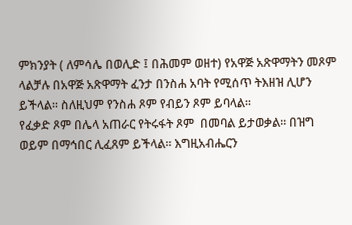ምክንያት ( ለምሳሌ በወሊድ ፤ በሕመም ወዘተ) የአዋጅ አጽዋማትን መጾም ላልቻሉ በአዋጅ አጽዋማት ፈንታ በንስሐ አባት የሚሰጥ ትእዘዝ ሊሆን ይችላል፡፡ ስለዚህም የንስሐ ጾም የብይን ጾም ይባላል፡፡
የፈቃድ ጾም በሌላ አጠራር የትሩፋት ጾም  በመባል ይታወቃል፡፡ በዝግ ወይም በማኅበር ሊፈጸም ይችላል፡፡ እግዚአብሔርን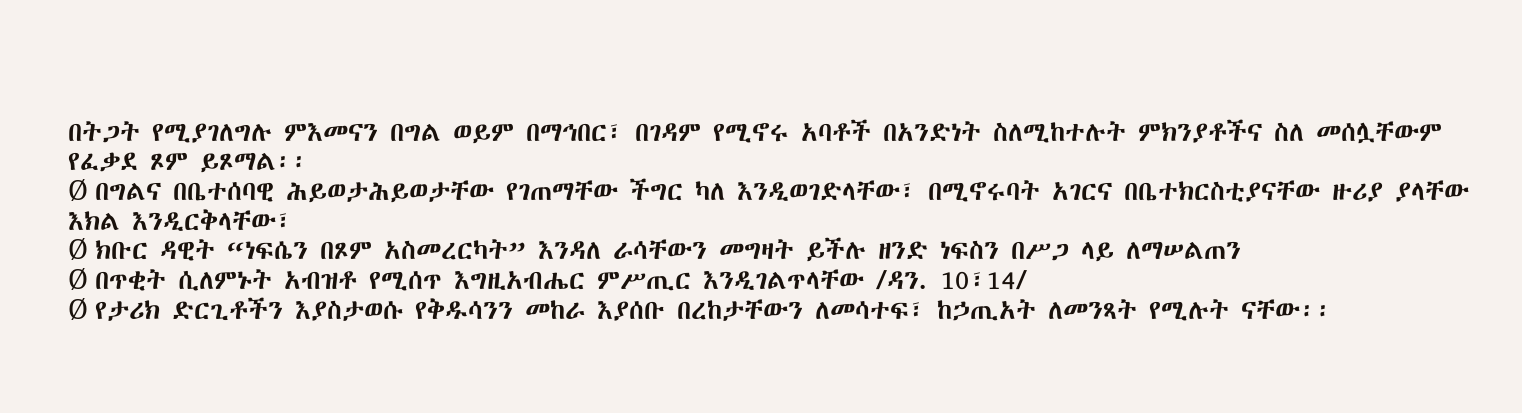በትጋት የሚያገለግሉ ምእመናን በግል ወይም በማኅበር፣ በገዳም የሚኖሩ አባቶች በአንድነት ስለሚከተሉት ምክንያቶችና ስለ መሰሏቸውም የፈቃደ ጾም ይጾማል፡፡
Ø በግልና በቤተሰባዊ ሕይወታሕይወታቸው የገጠማቸው ችግር ካለ እንዲወገድላቸው፣ በሚኖሩባት አገርና በቤተክርስቲያናቸው ዙሪያ ያላቸው እክል እንዲርቅላቸው፣
Ø ክቡር ዳዊት “ነፍሴን በጾም አስመረርካት” እንዳለ ራሳቸውን መግዛት ይችሉ ዘንድ ነፍስን በሥጋ ላይ ለማሠልጠን
Ø በጥቂት ሲለምኑት አብዝቶ የሚሰጥ እግዚአብሔር ምሥጢር እንዲገልጥላቸው /ዳን. 10፣14/
Ø የታሪክ ድርጊቶችን እያስታወሱ የቅዱሳንን መከራ እያሰቡ በረከታቸውን ለመሳተፍ፣ ከኃጢአት ለመንጻት የሚሉት ናቸው፡፡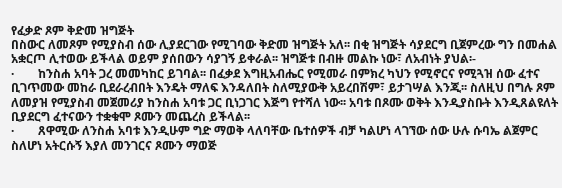የፈቃድ ጾም ቅድመ ዝግጅት
በስውር ለመጾም የሚያስብ ሰው ሊያደርገው የሚገባው ቅድመ ዝግጅት አለ፡፡ በቂ ዝግጅት ሳያደርግ ቢጀምረው ግን በመሐል አቋርጦ ሊተወው ይችላል ወይም ያሰበውን ሳያገኝ ይቀራል፡፡ ዝግጅቱ በብዙ መልኩ ነው፣ ለአብነት ያህል፡-
·        ከንስሐ አባት ጋረ መመካከር ይገባል፡፡ በፈቃደ እግዚአብሔር የሚመራ በምክረ ካህን የሚኖርና የሚጓዝ ሰው ፈተና ቢገጥመው መከራ ቢደራረብበት እንዴት ማለፍ እንዳለበት ስለሚያውቅ አይረበሽም፣ ይታገሣል እንጂ፡፡ ስለዚህ በግሉ ጾም ለመያዝ የሚያስብ መጀመሪያ ከንስሐ አባቱ ጋር ቢነጋገር እጅግ የተሻለ ነው፡፡ አባቱ በጾሙ ወቅት እንዲያስቡት እንዲጸልዩለት ቢያደርግ ፈተናውን ተቋቁሞ ጾሙን መጨረስ ይችላል፡፡
·        ጸዋሚው ለንስሐ አባቱ እንዲሁም ግድ ማወቅ ላለባቸው ቤተሰዎች ብቻ ካልሆነ ላገኘው ሰው ሁሉ ሱባኤ ልጀምር ስለሆነ አትርሱኝ እያለ መንገርና ጾሙን ማወጅ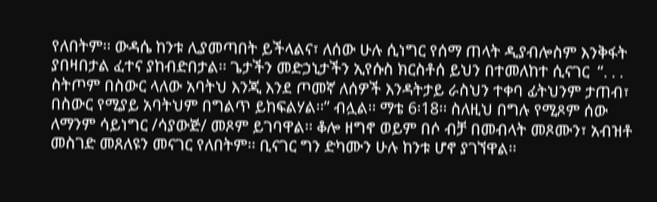የለበትም፡፡ ውዳሴ ከንቱ ሊያመጣበት ይችላልና፣ ለሰው ሁሉ ሲነግር የሰማ ጠላት ዲያብሎስም እንቅፋት ያበዛበታል ፈተና ያከብድበታል፡፡ ጌታችን መድኃኒታችን ኢየሱስ ክርስቶሰ ይህን በተመለከተ ሲናገር  “. . . ስትጦም በስውር ላለው አባትህ እንጂ እንደ ጦመኛ ለሰዎች እንዳትታይ ራስህን ተቀባ ፊትህንም ታጠብ፣ በስውር የሚያይ አባትህም በግልጥ ይከፍልሃል፡፡” ብሏል፡፡ ማቴ 6፡18፡፡ ስለዚህ በግሉ የሚጾም ሰው ለማንም ሳይነግር /ሳያውጅ/ መጾም ይገባዋል፡፡ ቆሎ ዘግኖ ወይም በሶ ብቻ በመብላት መጾሙን፣ አብዝቶ መስገድ መጸለዩን መናገር የለበትም፡፡ ቢናገር ግን ድካሙን ሁሉ ከንቱ ሆኖ ያገኘዋል፡፡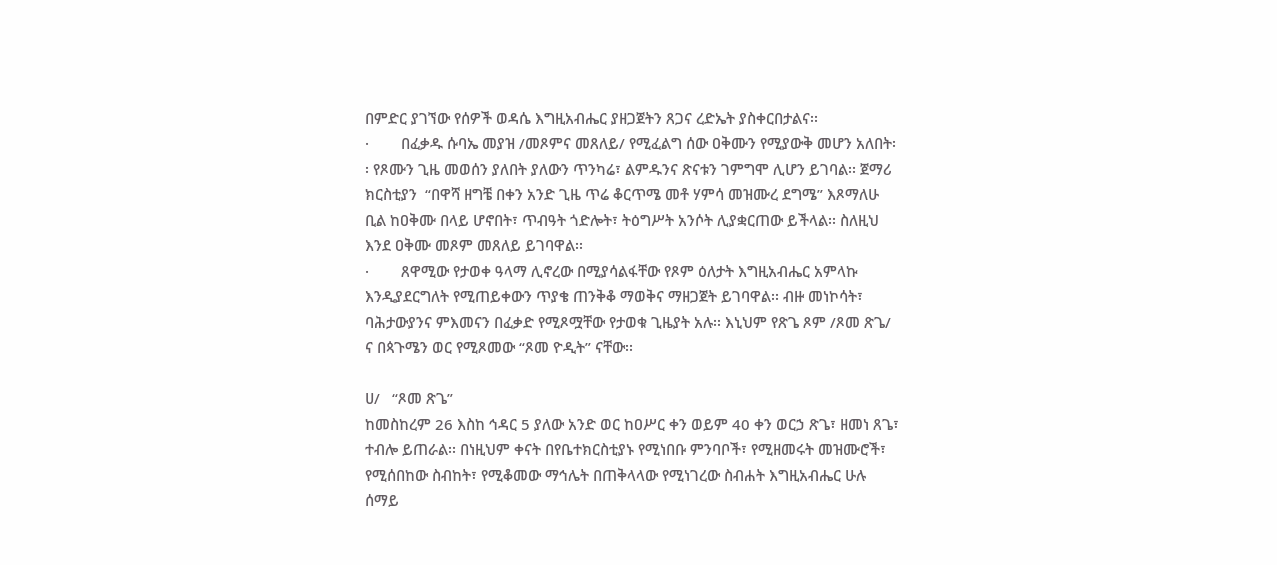በምድር ያገኘው የሰዎች ወዳሴ እግዚአብሔር ያዘጋጀትን ጸጋና ረድኤት ያስቀርበታልና፡፡
·        በፈቃዱ ሱባኤ መያዝ /መጾምና መጸለይ/ የሚፈልግ ሰው ዐቅሙን የሚያውቅ መሆን አለበት፡፡ የጾሙን ጊዜ መወሰን ያለበት ያለውን ጥንካሬ፣ ልምዱንና ጽናቱን ገምግሞ ሊሆን ይገባል፡፡ ጀማሪ ክርስቲያን  “በዋሻ ዘግቼ በቀን አንድ ጊዜ ጥሬ ቆርጥሜ መቶ ሃምሳ መዝሙረ ደግሜ” እጾማለሁ ቢል ከዐቅሙ በላይ ሆኖበት፣ ጥብዓት ጎድሎት፣ ትዕግሥት አንሶት ሊያቋርጠው ይችላል፡፡ ስለዚህ እንደ ዐቅሙ መጾም መጸለይ ይገባዋል፡፡
·        ጸዋሚው የታወቀ ዓላማ ሊኖረው በሚያሳልፋቸው የጾም ዕለታት እግዚአብሔር አምላኩ እንዲያደርግለት የሚጠይቀውን ጥያቄ ጠንቅቆ ማወቅና ማዘጋጀት ይገባዋል፡፡ ብዙ መነኮሳት፣ ባሕታውያንና ምእመናን በፈቃድ የሚጾሟቸው የታወቁ ጊዜያት አሉ፡፡ እኒህም የጽጌ ጾም /ጾመ ጽጌ/ ና በጳጉሜን ወር የሚጾመው “ጾመ ዮዲት” ናቸው፡፡

ሀ/   “ጾመ ጽጌ”
ከመስከረም 26 እስከ ኅዳር 5 ያለው አንድ ወር ከዐሥር ቀን ወይም 40 ቀን ወርኃ ጽጌ፣ ዘመነ ጸጌ፣ ተብሎ ይጠራል፡፡ በነዚህም ቀናት በየቤተክርስቲያኑ የሚነበቡ ምንባቦች፣ የሚዘመሩት መዝሙሮች፣ የሚሰበከው ስብከት፣ የሚቆመው ማኅሌት በጠቅላላው የሚነገረው ስብሐት እግዚአብሔር ሁሉ ሰማይ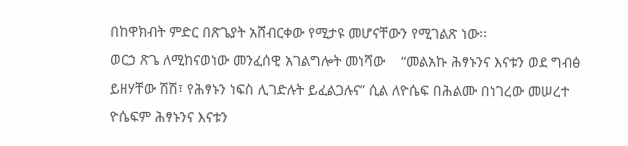በከዋክብት ምድር በጽጌያት አሸብርቀው የሚታዩ መሆናቸውን የሚገልጽ ነው፡፡
ወርኃ ጽጌ ለሚከናወነው መንፈሰዊ አገልግሎት መነሻው    “መልአኩ ሕፃኑንና እናቱን ወደ ግብፅ ይዘሃቸው ሽሽ፣ የሕፃኑን ነፍስ ሊገድሉት ይፈልጋሉና” ሲል ለዮሴፍ በሕልሙ በነገረው መሠረተ ዮሴፍም ሕፃኑንና እናቱን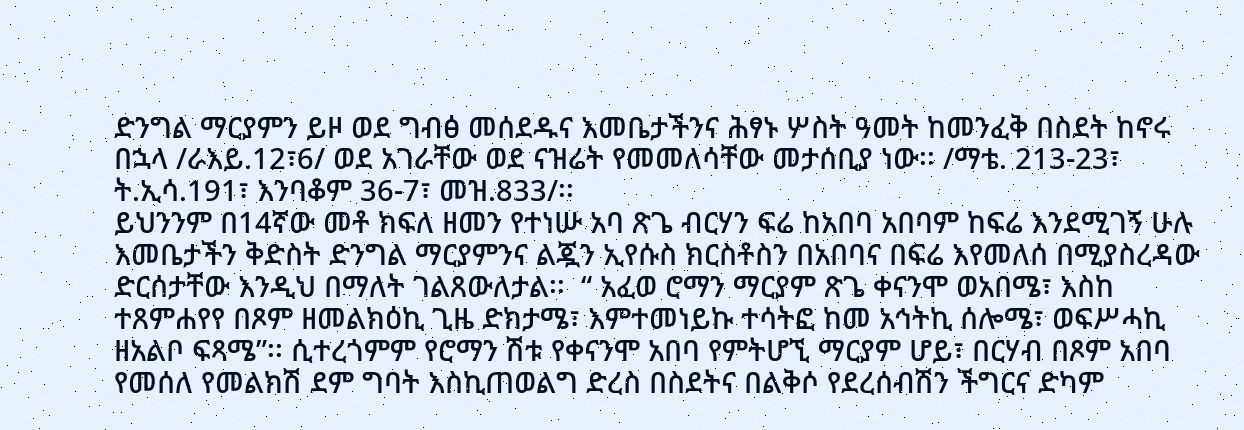ድንግል ማርያምን ይዞ ወደ ግብፅ መሰደዱና እመቤታችንና ሕፃኑ ሦስት ዓመት ከመንፈቅ በስደት ከኖሩ በኋላ /ራእይ.12፣6/ ወደ አገራቸው ወደ ናዝሬት የመመለሳቸው መታሰቢያ ነው፡፡ /ማቴ. 213-23፣ ት.ኢሳ.191፣ እንባቆም 36-7፣ መዝ.833/፡፡
ይህንንም በ14ኛው መቶ ክፍለ ዘመን የተነሡ አባ ጽጌ ብርሃን ፍሬ ከአበባ አበባም ከፍሬ እንደሚገኝ ሁሉ እመቤታችን ቅድስት ድንግል ማርያምንና ልጇን ኢየሱስ ክርስቶስን በአበባና በፍሬ እየመለሰ በሚያስረዳው ድርሰታቸው እንዲህ በማለት ገልጸውለታል፡፡  “ አፈወ ሮማን ማርያም ጽጌ ቀናንሞ ወአበሜ፣ እስከ ተጸምሐየየ በጾም ዘመልክዕኪ ጊዜ ድክታሜ፣ እምተመነይኩ ተሳትፎ ከመ አኅትኪ ሰሎሜ፣ ወፍሥሓኪ ዘአልቦ ፍጻሜ”፡፡ ሲተረጎምም የሮማን ሽቱ የቀናንሞ አበባ የምትሆኚ ማርያም ሆይ፣ በርሃብ በጾም አበባ የመሰለ የመልክሽ ደም ግባት እስኪጠወልግ ድረስ በስደትና በልቅሶ የደረሰብሽን ችግርና ድካም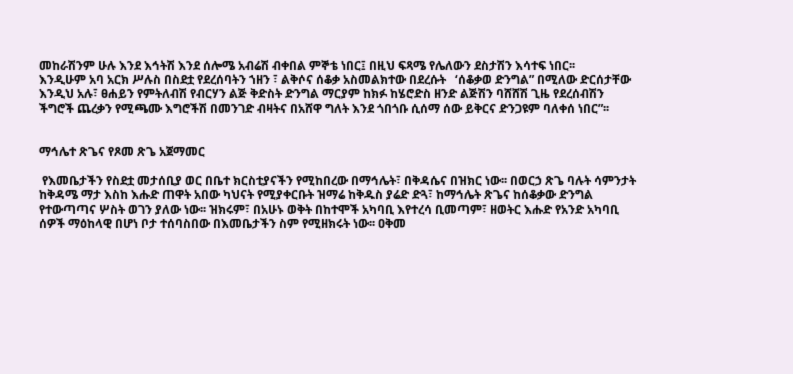መከራሽንም ሁሉ እንደ እኅትሽ እንደ ሰሎሜ አብሬሽ ብቀበል ምኞቴ ነበር፤ በዚህ ፍጻሜ የሌለውን ደስታሽን እሳተፍ ነበር፡፡
እንዲሁም አባ አርክ ሥሉስ በስደቷ የደረሰባትን ኀዘን ፣ ልቅሶና ሰቆቃ አስመልክተው በደረሱት   ‘ሰቆቃወ ድንግል” በሚለው ድርሰታቸው እንዲህ አሉ፣ ፀሐይን የምትለብሽ የብርሃን ልጅ ቅድስት ድንግል ማርያም ከክፉ ከሄሮድስ ዘንድ ልጅሽን ባሸሸሽ ጊዜ የደረሰብሽን ችግሮች ጨረቃን የሚጫሙ እግሮችሽ በመንገድ ብዛትና በአሸዋ ግለት እንደ ጎበጎቡ ሲሰማ ሰው ይቅርና ድንጋዩም ባለቀሰ ነበር”፡፡


ማኅሌተ ጽጌና የጾመ ጽጌ አጀማመር

 የእመቤታችን የስደቷ መታሰቢያ ወር በቤተ ክርስቲያናችን የሚከበረው በማኅሌት፣ በቅዳሴና በዝክር ነው፡፡ በወርኃ ጽጌ ባሉት ሳምንታት ከቅዳሜ ማታ እስከ እሑድ ጠዋት አበው ካህናት የሚያቀርቡት ዝማሬ ከቅዱስ ያሬድ ድጓ፣ ከማኅሌት ጽጌና ከሰቆቃው ድንግል የተውጣጣና ሦስት ወገን ያለው ነው፡፡ ዝክሩም፣ በአሁኑ ወቅት በከተሞች አካባቢ እየተረሳ ቢመጣም፣ ዘወትር እሑድ የአንድ አካባቢ ሰዎች ማዕከላዊ በሆነ ቦታ ተሰባስበው በእመቤታችን ስም የሚዘክሩት ነው፡፡ ዐቅመ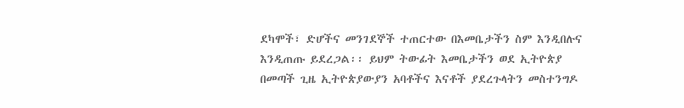ደካሞች፣ ድሆችና መንገደኞች ተጠርተው በእመቤታችን ስም እንዲበሉና እንዲጠጡ ይደረጋል፡፡ ይህም ትውፊት እመቤታችን ወደ ኢትዮጵያ በመጣች ጊዜ ኢትዮጵያውያን አባቶችና እናቶች ያደረጉላትን መስተንግዶ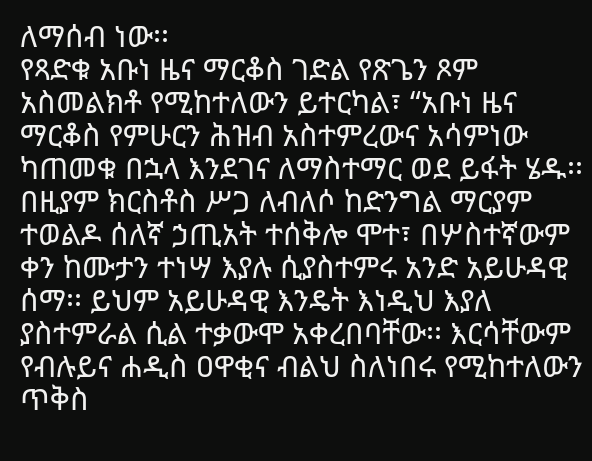ለማሰብ ነው፡፡
የጻድቁ አቡነ ዜና ማርቆስ ገድል የጽጌን ጾም አስመልክቶ የሚከተለውን ይተርካል፣ “አቡነ ዜና ማርቆስ የምሁርን ሕዝብ አስተምረውና አሳምነው ካጠመቁ በኋላ እንደገና ለማስተማር ወደ ይፋት ሄዱ፡፡ በዚያም ክርስቶስ ሥጋ ለብለሶ ከድንግል ማርያም ተወልዶ ሰለኛ ኃጢአት ተሰቅሎ ሞተ፣ በሦስተኛውም ቀን ከሙታን ተነሣ እያሉ ሲያስተምሩ አንድ አይሁዳዊ ሰማ፡፡ ይህም አይሁዳዊ እንዴት እነዲህ እያለ ያስተምራል ሲል ተቃውሞ አቀረበባቸው፡፡ እርሳቸውም የብሉይና ሐዲስ ዐዋቂና ብልህ ስለነበሩ የሚከተለውን ጥቅስ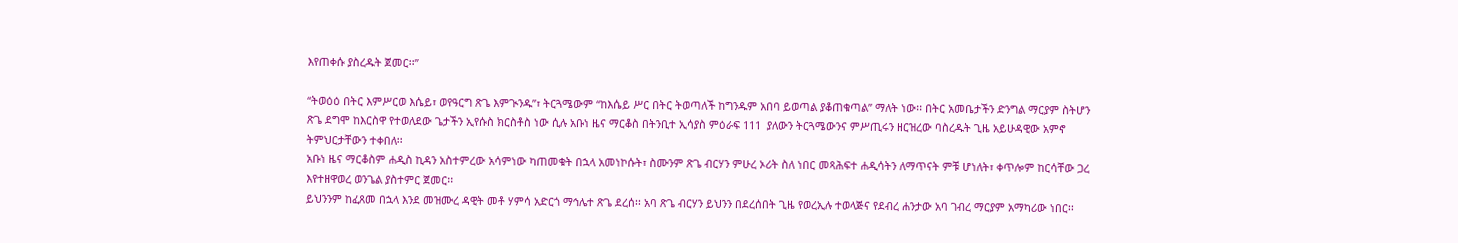እየጠቀሱ ያስረዱት ጀመር፡፡”

“ትወዕዕ በትር እምሥርወ እሴይ፣ ወየዓርግ ጽጌ እምጒንዱ”፣ ትርጓሜውም “ከእሴይ ሥር በትር ትወጣለች ከግንዱም አበባ ይወጣል ያቆጠቁጣል” ማለት ነው፡፡ በትር አመቤታችን ድንግል ማርያም ስትሆን ጽጌ ደግሞ ከእርስዋ የተወለደው ጌታችን ኢየሱስ ክርስቶስ ነው ሲሉ አቡነ ዜና ማርቆስ በትንቢተ ኢሳያስ ምዕራፍ 111  ያለውን ትርጓሜውንና ምሥጢሩን ዘርዝረው ባስረዱት ጊዜ አይሁዳዊው አምኖ ትምህርታቸውን ተቀበለ፡፡
አቡነ ዜና ማርቆስም ሐዲስ ኪዳን አስተምረው አሳምነው ካጠመቁት በኋላ አመነኮሱት፣ ስሙንም ጽጌ ብርሃን ምሁረ ኦሪት ስለ ነበር መጻሕፍተ ሐዲሳትን ለማጥናት ምቹ ሆነለት፣ ቀጥሎም ከርሳቸው ጋረ እየተዘዋወረ ወንጌል ያስተምር ጀመር፡፡
ይህንንም ከፈጸመ በኋላ እንደ መዝሙረ ዳዊት መቶ ሃምሳ አድርጎ ማኅሌተ ጽጌ ደረሰ፡፡ አባ ጽጌ ብርሃን ይህንን በደረሰበት ጊዜ የወረኢሉ ተወላጅና የደብረ ሐንታው አባ ገብረ ማርያም አማካሪው ነበር፡፡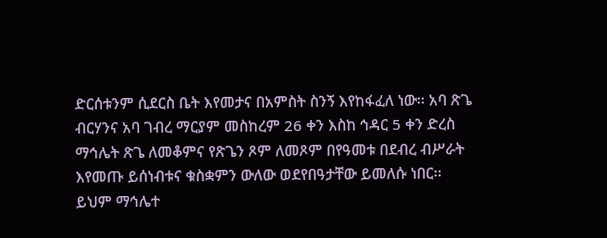ድርሰቱንም ሲደርስ ቤት እየመታና በአምስት ስንኝ እየከፋፈለ ነው፡፡ አባ ጽጌ ብርሃንና አባ ገብረ ማርያም መስከረም 26 ቀን እስከ ኅዳር 5 ቀን ድረስ ማኅሌት ጽጌ ለመቆምና የጽጌን ጾም ለመጾም በየዓመቱ በደብረ ብሥራት እየመጡ ይሰነብቱና ቁስቋምን ውለው ወደየበዓታቸው ይመለሱ ነበር፡፡
ይህም ማኅሌተ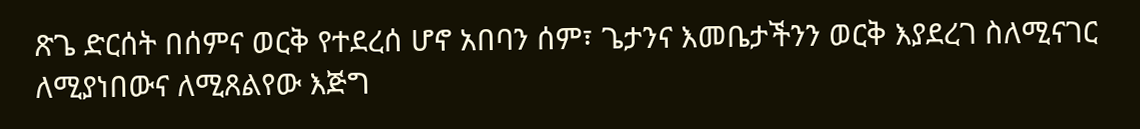ጽጌ ድርሰት በሰምና ወርቅ የተደረሰ ሆኖ አበባን ሰም፣ ጌታንና እመቤታችንን ወርቅ እያደረገ ስለሚናገር ለሚያነበውና ለሚጸልየው እጅግ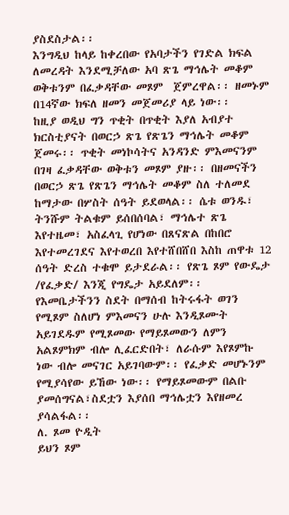ያስደስታል፡፡
እንግዲህ ከላይ ከቀረበው የአባታችን የገድል ክፍል ለመረዳት እንደሚቻለው አባ ጽጌ ማኅሌት መቆም ወቅቱንም በፈቃዳቸው መጾም  ጀምረዋል፡፡ ዘመኑም በ14ኛው ክፍለ ዘመን መጀመሪያ ላይ ነው፡፡
ከዚያ ወዲህ ግን ጥቂት በጥቂት እያለ አብያተ ክርስቲያናት በወርኃ ጽጌ የጽጌን ማኅሌት መቆም ጀመሩ፡፡ ጥቂት መነኮሳትና አንዳንድ ምእመናንም በገዛ ፈቃዳቸው ወቅቱን መጾም ያዙ፡፡ በዘመናችን በወርኃ ጽጌ የጽጌን ማኅሌት መቆም ስለ ተለመደ ከማታው በሦስት ሰዓት ይደወላል፡፡ ሴቱ ወንዱ፣ ትንሹም ትልቁም ይሰበሰባል፣ ማኅሌተ ጽጌ እየተዜመ፣ አስፈላጊ የሆነው በጸናጽል በከበሮ እየተመረገደና እየተወረበ እየተሸበሸበ እስከ ጠዋቱ 12 ሰዓት ድረስ ተቁሞ ይታደራል፡፡ የጽጌ ጾም የውዴታ /የፈቃድ/ እንጂ የግዴታ አይደለም፡፡
የእመቤታችንን ስደት በማሰብ ከትሩፋት ወገን የሚጾም ስለሆነ ምእመናን ሁሉ እንዲጾሙት አይገደዱም የሚጾመው የማይጾመውን ለምን አልጾምክም ብሎ ሊፈርድበት፣ ለራሱም እየጾምኩ ነው ብሎ መናገር አይገባውም፡፡ የፈቃድ መሆኑንም የሚያሳየው ይኸው ነው፡፡ የማይጾመውም በልቡ ያመሰግናል፣ስደቷን እያሰበ ማኅሌቷን እየዘመረ ያሳልፋል፡፡
ለ. ጾመ ዮዲት
ይህን ጾም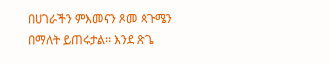በሀገራችን ምእመናን ጾመ ጳጉሜን በማለት ይጠሩታል፡፡ እንደ ጽጌ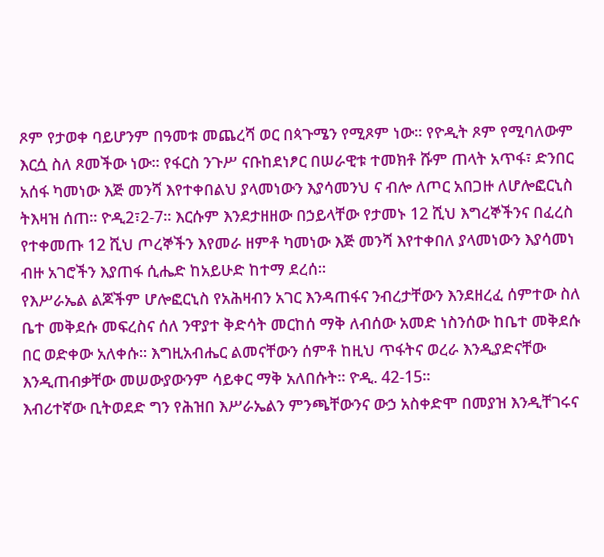ጾም የታወቀ ባይሆንም በዓመቱ መጨረሻ ወር በጳጉሜን የሚጾም ነው፡፡ የዮዲት ጾም የሚባለውም እርሷ ስለ ጾመችው ነው፡፡ የፋርስ ንጉሥ ናቡከደነፆር በሠራዊቱ ተመክቶ ሹም ጠላት አጥፋ፣ ድንበር አሰፋ ካመነው እጅ መንሻ እየተቀበልህ ያላመነውን እያሳመንህ ና ብሎ ለጦር አበጋዙ ለሆሎፎርኒስ ትእዛዝ ሰጠ፡፡ ዮዲ2፣2-7፡፡ እርሱም እንደታዘዘው በኃይላቸው የታመኑ 12 ሺህ እግረኞችንና በፈረስ የተቀመጡ 12 ሺህ ጦረኞችን እየመራ ዘምቶ ካመነው እጅ መንሻ እየተቀበለ ያላመነውን እያሳመነ ብዙ አገሮችን እያጠፋ ሲሔድ ከአይሁድ ከተማ ደረሰ፡፡
የእሥራኤል ልጆችም ሆሎፎርኒስ የአሕዛብን አገር እንዳጠፋና ንብረታቸውን እንደዘረፈ ሰምተው ስለ ቤተ መቅደሱ መፍረስና ሰለ ንዋያተ ቅድሳት መርከሰ ማቅ ለብሰው አመድ ነስንሰው ከቤተ መቅደሱ በር ወድቀው አለቀሱ፡፡ እግዚአብሔር ልመናቸውን ሰምቶ ከዚህ ጥፋትና ወረራ እንዲያድናቸው እንዲጠብቃቸው መሠውያውንም ሳይቀር ማቅ አለበሱት፡፡ ዮዲ. 42-15፡፡
እብሪተኛው ቢትወደድ ግን የሕዝበ እሥራኤልን ምንጫቸውንና ውኃ አስቀድሞ በመያዝ እንዲቸገሩና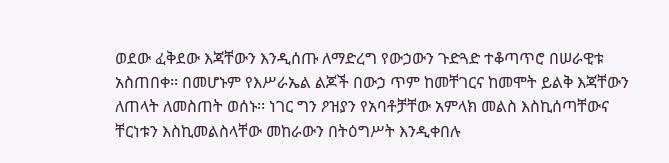ወደው ፈቅደው እጃቸውን እንዲሰጡ ለማድረግ የውኃውን ጉድጓድ ተቆጣጥሮ በሠራዊቱ አስጠበቀ፡፡ በመሆኑም የእሥራኤል ልጆች በውኃ ጥም ከመቸገርና ከመሞት ይልቅ እጃቸውን ለጠላት ለመስጠት ወሰኑ፡፡ ነገር ግን ዖዝያን የአባቶቻቸው አምላክ መልስ እስኪሰጣቸውና ቸርነቱን እስኪመልስላቸው መከራውን በትዕግሥት እንዲቀበሉ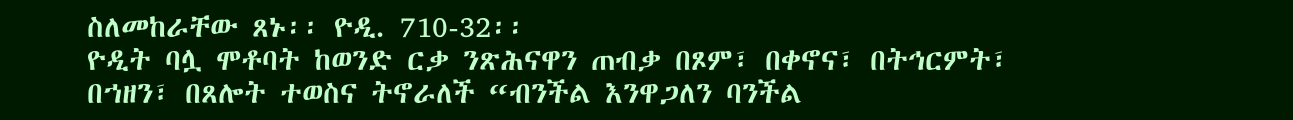ስለመከራቸው ጸኑ፡፡ ዮዲ. 710-32፡፡
ዮዲት ባሏ ሞቶባት ከወንድ ርቃ ንጽሕናዋን ጠብቃ በጾም፣ በቀኖና፣ በትኅርምት፣ በኀዘን፣ በጸሎት ተወስና ትኖራለች “ብንችል እንዋጋለን ባንችል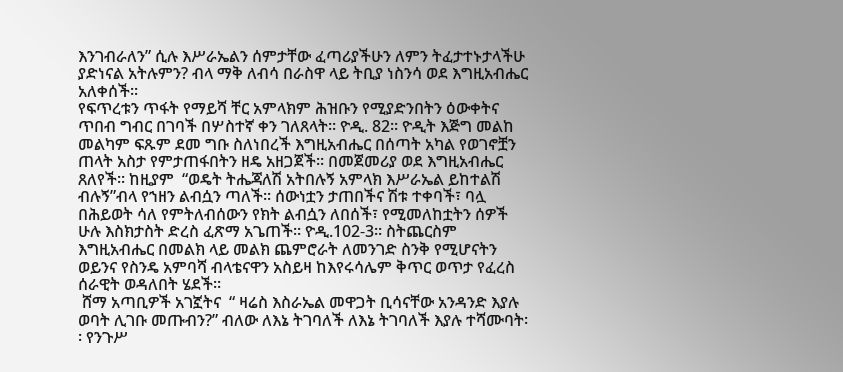እንገብራለን” ሲሉ እሥራኤልን ሰምታቸው ፈጣሪያችሁን ለምን ትፈታተኑታላችሁ ያድነናል አትሉምን? ብላ ማቅ ለብሳ በራስዋ ላይ ትቢያ ነስንሳ ወደ እግዚአብሔር አለቀሰች፡፡
የፍጥረቱን ጥፋት የማይሻ ቸር አምላክም ሕዝቡን የሚያድንበትን ዕውቀትና ጥበብ ግብር በገባች በሦስተኛ ቀን ገለጸላት፡፡ ዮዲ. 82፡፡ ዮዲት እጅግ መልከ መልካም ፍጹም ደመ ግቡ ስለነበረች እግዚአብሔር በሰጣት አካል የወገኖቿን ጠላት አስታ የምታጠፋበትን ዘዴ አዘጋጀች፡፡ በመጀመሪያ ወደ እግዚአብሔር ጸለየች፡፡ ከዚያም  “ወዴት ትሔጃለሽ አትበሉኝ አምላክ እሥራኤል ይከተልሽ ብሉኝ”ብላ የኀዘን ልብሷን ጣለች፡፡ ሰውነቷን ታጠበችና ሽቱ ተቀባች፣ ባሏ በሕይወት ሳለ የምትለብሰውን የክት ልብሷን ለበሰች፣ የሚመለከቷትን ሰዎች ሁሉ እስክታስት ድረስ ፈጽማ አጌጠች፡፡ ዮዲ.102-3፡፡ ስትጨርስም እግዚአብሔር በመልክ ላይ መልክ ጨምሮራት ለመንገድ ስንቅ የሚሆናትን ወይንና የስንዴ አምባሻ ብላቴናዋን አስይዛ ከእየሩሳሌም ቅጥር ወጥታ የፈረስ ሰራዊት ወዳለበት ሄደች፡፡
 ሸማ አጣቢዎች አገኟትና  “ ዛሬስ እስራኤል መዋጋት ቢሳናቸው አንዳንድ እያሉ ወባት ሊገቡ መጡብን?” ብለው ለእኔ ትገባለች ለእኔ ትገባለች እያሉ ተሻሙባት፡፡ የንጉሥ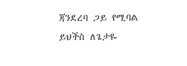ጃንደረባ ጋይ የሚባል ይህችስ ለጌታዬ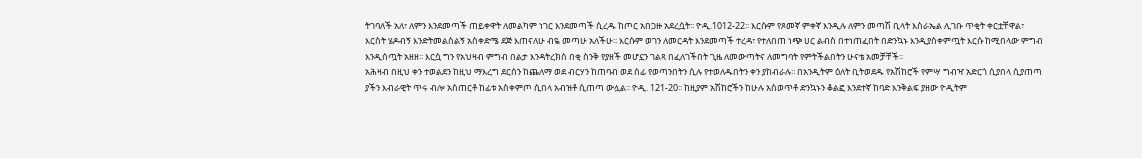ትገባለች አለ፣ ለምን እንደመጣች ጠይቀዋት ለመልካም ነገር እንደመጣች ሲረዱ ከጦር አበጋዙ አደረሷት፡፡ ዮዲ.1012-22፡፡ እርሱም የጾመኛ ምቀኛ እንዲሉ ለምን መጣሽ ቢላት እስራኤል ሊገቡ ጥቂት ቀርቷቸዋል፣ እርስት ሄዶብኝ እንድትመልስልኝ አስቀድሜ ደጅ እጠናለሁ ብዬ መጣሁ አለችሁ፡፡ እርሱም ወገን ለመርዳት እንደመጣች ተረዳ፣ የተለበጠ ነጭ ሀር ልብስ በተነጠፈበት በድንኳኑ እንዲያስቀምጧት እርሱ ከሚበላው ምግብ እንዲሰጧት አዘዘ፡፡ እርሷ ግን የአህዛብ ምግብ በልታ እንዳትረክስ በቂ ስንቅ የያዘች መሆኗን ገልጻ በፈለገችበት ጊዜ ለመውጣትና ለመግባት የምትችልበትን ሁናቴ አመቻቸች፡፡
አሕዛብ በዚህ ቀን ተወልደን ከዚህ ማእረግ ደርሰን ከጨለማ ወደ ብርሃን ከጠባብ ወደ ሰፊ የወጣንበትን ሲሉ የተወለዱበትን ቀን ያከብራሉ፡፡ በአንዲትም ዕለት ቢትወደዱ የአሽከሮች የምሣ ግብዣ አድርጎ ሲያበላ ሲያጠጣ ያችን እብራዊት ጥሩ ብሎ አስጠርቶ ከፊቱ አስቀምጦ ሲበላ አብዝቶ ሲጠጣ ውሏል፡፡ ዮዲ. 121-20፡፡ ከዚያም አሽከሮችን ከሁሉ አስወጥቶ ድንኳኑን ቆልፎ እንደተኛ ከባድ እንቅልፍ ያዘው ዮዲትም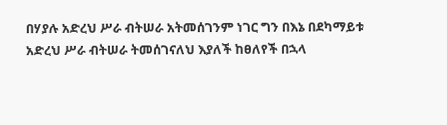በሃያሉ አድረህ ሥራ ብትሠራ አትመሰገንም ነገር ግን በእኔ በደካማይቱ አድረህ ሥራ ብትሠራ ትመሰገናለህ እያለች ከፀለየች በኋላ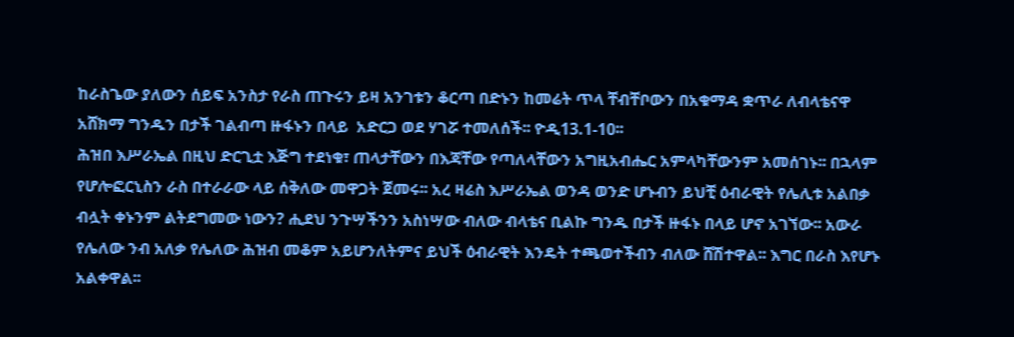ከራስጌው ያለውን ሰይፍ አንስታ የራስ ጠጉሩን ይዛ አንገቱን ቆርጣ በድኑን ከመሬት ጥላ ቸብቸቦውን በአቁማዳ ቋጥራ ለብላቴናዋ አሸክማ ግንዱን በታች ገልብጣ ዙፋኑን በላይ  አድርጋ ወደ ሃገሯ ተመለሰች፡፡ ዮዲ13.1-10፡፡
ሕዝበ እሥራኤል በዚህ ድርጊቷ እጅግ ተደነቁ፣ ጠላታቸውን በእጃቸው የጣለላቸውን አግዚአብሔር አምላካቸውንም አመሰገኑ፡፡ በኋላም የሆሎፎርኒስን ራስ በተራራው ላይ ሰቅለው መዋጋት ጀመሩ፡፡ አረ ዛሬስ እሥራኤል ወንዳ ወንድ ሆኑብን ይህቺ ዕብራዊት የሌሊቱ አልበቃ ብሏት ቀኑንም ልትደግመው ነውን? ሒደህ ንጉሣችንን አስነሣው ብለው ብላቴና ቢልኩ ግንዱ በታች ዙፋኑ በላይ ሆኖ አገኘው፡፡ አውራ የሌለው ንብ አለቃ የሌለው ሕዝብ መቆም አይሆንለትምና ይህች ዕብራዊት እንዴት ተጫወተችብን ብለው ሸሽተዋል፡፡ እግር በራስ እየሆኑ አልቀዋል፡፡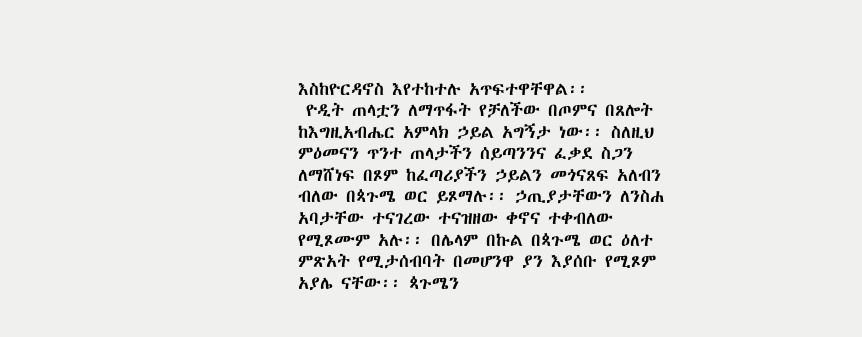እስከዮርዳኖስ እየተከተሉ አጥፍተዋቸዋል፡፡
 ዮዲት ጠላቷን ለማጥፋት የቻለችው በጦምና በጸሎት ከእግዚአብሔር አምላክ ኃይል አግኝታ ነው፡፡ ስለዚህ ምዕመናን ጥንተ ጠላታችን ሰይጣንንና ፈቃደ ስጋን ለማሸነፍ በጾም ከፈጣሪያችን ኃይልን መጎናጸፍ አለብን ብለው በጳጉሜ ወር ይጾማሉ፡፡ ኃጢያታቸውን ለንስሐ አባታቸው ተናገረው ተናዝዘው ቀኖና ተቀብለው የሚጾሙም አሉ፡፡ በሌላም በኩል በጳጉሜ ወር ዕለተ ምጽአት የሚታሰብባት በመሆንዋ ያን እያሰቡ የሚጾም አያሌ ናቸው፡፡ ጳጉሜን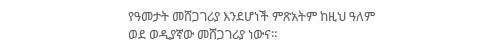የዓመታት መሸጋገሪያ እንደሆነች ምጽአትም ከዚህ ዓለም ወደ ወዲያኛው መሸጋገሪያ ነውና፡፡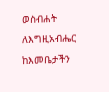ወስብሐት ለእግዚአብሔር
ከእመቤታችን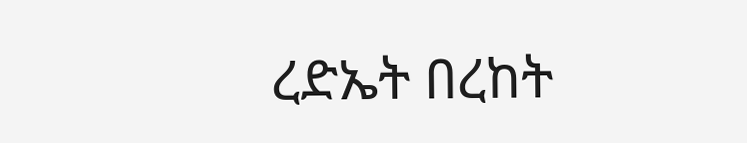ረድኤት በረከት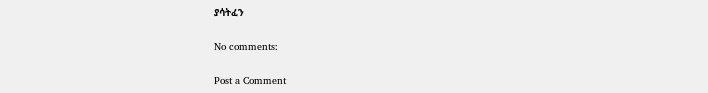ያሳትፈን

No comments:

Post a Comment